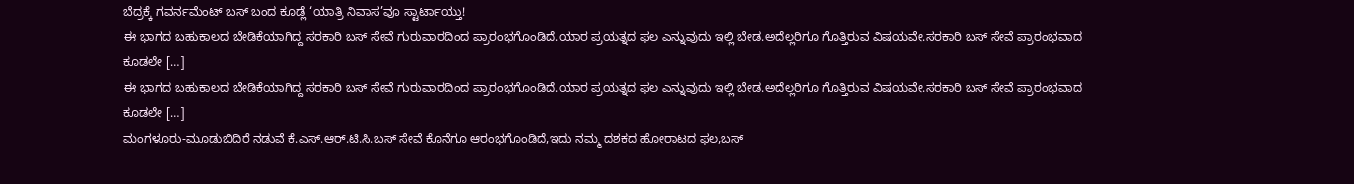ಬೆದ್ರಕ್ಕೆ ಗವರ್ನಮೆಂಟ್ ಬಸ್ ಬಂದ ಕೂಡ್ಲೆ ‘ಯಾತ್ರಿ ನಿವಾಸ’ವೂ ಸ್ಟಾರ್ಟಾಯ್ತು!
ಈ ಭಾಗದ ಬಹುಕಾಲದ ಬೇಡಿಕೆಯಾಗಿದ್ದ ಸರಕಾರಿ ಬಸ್ ಸೇವೆ ಗುರುವಾರದಿಂದ ಪ್ರಾರಂಭಗೊಂಡಿದೆ.ಯಾರ ಪ್ರಯತ್ನದ ಫಲ ಎನ್ನುವುದು ಇಲ್ಲಿ ಬೇಡ.ಅದೆಲ್ಲರಿಗೂ ಗೊತ್ತಿರುವ ವಿಷಯವೇ.ಸರಕಾರಿ ಬಸ್ ಸೇವೆ ಪ್ರಾರಂಭವಾದ ಕೂಡಲೇ […]
ಈ ಭಾಗದ ಬಹುಕಾಲದ ಬೇಡಿಕೆಯಾಗಿದ್ದ ಸರಕಾರಿ ಬಸ್ ಸೇವೆ ಗುರುವಾರದಿಂದ ಪ್ರಾರಂಭಗೊಂಡಿದೆ.ಯಾರ ಪ್ರಯತ್ನದ ಫಲ ಎನ್ನುವುದು ಇಲ್ಲಿ ಬೇಡ.ಅದೆಲ್ಲರಿಗೂ ಗೊತ್ತಿರುವ ವಿಷಯವೇ.ಸರಕಾರಿ ಬಸ್ ಸೇವೆ ಪ್ರಾರಂಭವಾದ ಕೂಡಲೇ […]
ಮಂಗಳೂರು-ಮೂಡುಬಿದಿರೆ ನಡುವೆ ಕೆ.ಎಸ್.ಆರ್.ಟಿ.ಸಿ.ಬಸ್ ಸೇವೆ ಕೊನೆಗೂ ಆರಂಭಗೊಂಡಿದೆ,ಇದು ನಮ್ಮ ದಶಕದ ಹೋರಾಟದ ಫಲ,ಬಸ್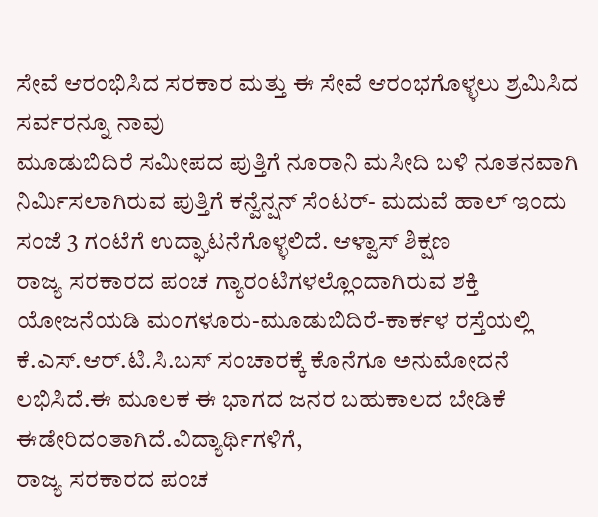ಸೇವೆ ಆರಂಭಿಸಿದ ಸರಕಾರ ಮತ್ತು ಈ ಸೇವೆ ಆರಂಭಗೊಳ್ಳಲು ಶ್ರಮಿಸಿದ ಸರ್ವರನ್ನೂ ನಾವು
ಮೂಡುಬಿದಿರೆ ಸಮೀಪದ ಪುತ್ತಿಗೆ ನೂರಾನಿ ಮಸೀದಿ ಬಳಿ ನೂತನವಾಗಿ ನಿರ್ಮಿಸಲಾಗಿರುವ ಪುತ್ತಿಗೆ ಕನ್ವೆನ್ಷನ್ ಸೆಂಟರ್- ಮದುವೆ ಹಾಲ್ ಇಂದು ಸಂಜೆ 3 ಗಂಟೆಗೆ ಉದ್ಘಾಟನೆಗೊಳ್ಳಲಿದೆ. ಆಳ್ವಾಸ್ ಶಿಕ್ಷಣ
ರಾಜ್ಯ ಸರಕಾರದ ಪಂಚ ಗ್ಯಾರಂಟಿಗಳಲ್ಲೊಂದಾಗಿರುವ ಶಕ್ತಿ ಯೋಜನೆಯಡಿ ಮಂಗಳೂರು-ಮೂಡುಬಿದಿರೆ-ಕಾರ್ಕಳ ರಸ್ತೆಯಲ್ಲಿ ಕೆ.ಎಸ್.ಆರ್.ಟಿ.ಸಿ.ಬಸ್ ಸಂಚಾರಕ್ಕೆ ಕೊನೆಗೂ ಅನುಮೋದನೆ ಲಭಿಸಿದೆ.ಈ ಮೂಲಕ ಈ ಭಾಗದ ಜನರ ಬಹುಕಾಲದ ಬೇಡಿಕೆ ಈಡೇರಿದಂತಾಗಿದೆ.ವಿದ್ಯಾರ್ಥಿಗಳಿಗೆ,
ರಾಜ್ಯ ಸರಕಾರದ ಪಂಚ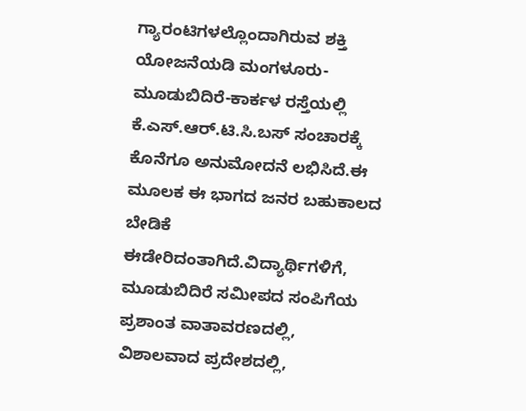ಗ್ಯಾರಂಟಿಗಳಲ್ಲೊಂದಾಗಿರುವ ಶಕ್ತಿ ಯೋಜನೆಯಡಿ ಮಂಗಳೂರು-ಮೂಡುಬಿದಿರೆ-ಕಾರ್ಕಳ ರಸ್ತೆಯಲ್ಲಿ ಕೆ.ಎಸ್.ಆರ್.ಟಿ.ಸಿ.ಬಸ್ ಸಂಚಾರಕ್ಕೆ ಕೊನೆಗೂ ಅನುಮೋದನೆ ಲಭಿಸಿದೆ.ಈ ಮೂಲಕ ಈ ಭಾಗದ ಜನರ ಬಹುಕಾಲದ ಬೇಡಿಕೆ ಈಡೇರಿದಂತಾಗಿದೆ.ವಿದ್ಯಾರ್ಥಿಗಳಿಗೆ,
ಮೂಡುಬಿದಿರೆ ಸಮೀಪದ ಸಂಪಿಗೆಯ ಪ್ರಶಾಂತ ವಾತಾವರಣದಲ್ಲಿ, ವಿಶಾಲವಾದ ಪ್ರದೇಶದಲ್ಲಿ,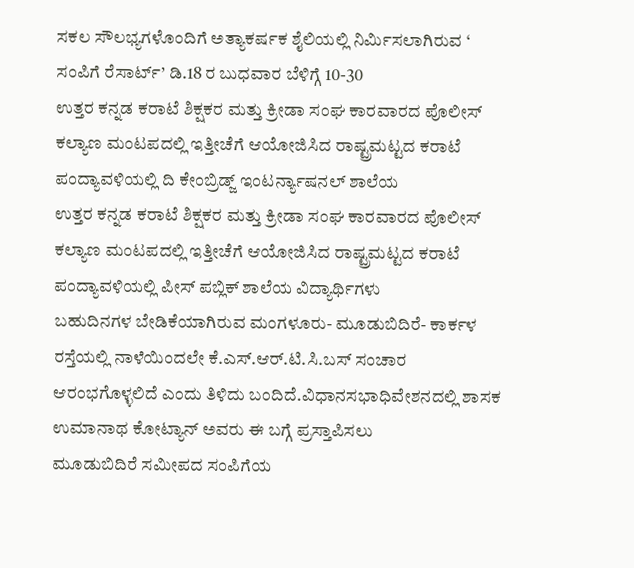ಸಕಲ ಸೌಲಭ್ಯಗಳೊಂದಿಗೆ ಅತ್ಯಾಕರ್ಷಕ ಶೈಲಿಯಲ್ಲಿ ನಿರ್ಮಿಸಲಾಗಿರುವ ‘ ಸಂಪಿಗೆ ರೆಸಾರ್ಟ್’ ಡಿ.18 ರ ಬುಧವಾರ ಬೆಳಿಗ್ಗೆ 10-30
ಉತ್ತರ ಕನ್ನಡ ಕರಾಟೆ ಶಿಕ್ಷಕರ ಮತ್ತು ಕ್ರೀಡಾ ಸಂಘ ಕಾರವಾರದ ಪೊಲೀಸ್ ಕಲ್ಯಾಣ ಮಂಟಪದಲ್ಲಿ ಇತ್ತೀಚೆಗೆ ಆಯೋಜಿಸಿದ ರಾಷ್ಟ್ರಮಟ್ಟದ ಕರಾಟೆ ಪಂದ್ಯಾವಳಿಯಲ್ಲಿ ದಿ ಕೇಂಬ್ರಿಡ್ಜ್ ಇಂಟರ್ನ್ಯಾಷನಲ್ ಶಾಲೆಯ
ಉತ್ತರ ಕನ್ನಡ ಕರಾಟೆ ಶಿಕ್ಷಕರ ಮತ್ತು ಕ್ರೀಡಾ ಸಂಘ ಕಾರವಾರದ ಪೊಲೀಸ್ ಕಲ್ಯಾಣ ಮಂಟಪದಲ್ಲಿ ಇತ್ತೀಚೆಗೆ ಆಯೋಜಿಸಿದ ರಾಷ್ಟ್ರಮಟ್ಟದ ಕರಾಟೆ ಪಂದ್ಯಾವಳಿಯಲ್ಲಿ ಪೀಸ್ ಪಬ್ಲಿಕ್ ಶಾಲೆಯ ವಿದ್ಯಾರ್ಥಿಗಳು
ಬಹುದಿನಗಳ ಬೇಡಿಕೆಯಾಗಿರುವ ಮಂಗಳೂರು- ಮೂಡುಬಿದಿರೆ- ಕಾರ್ಕಳ ರಸ್ತೆಯಲ್ಲಿ ನಾಳೆಯಿಂದಲೇ ಕೆ.ಎಸ್.ಆರ್.ಟಿ.ಸಿ.ಬಸ್ ಸಂಚಾರ ಆರಂಭಗೊಳ್ಳಲಿದೆ ಎಂದು ತಿಳಿದು ಬಂದಿದೆ.ವಿಧಾನಸಭಾಧಿವೇಶನದಲ್ಲಿ ಶಾಸಕ ಉಮಾನಾಥ ಕೋಟ್ಯಾನ್ ಅವರು ಈ ಬಗ್ಗೆ ಪ್ರಸ್ತಾಪಿಸಲು
ಮೂಡುಬಿದಿರೆ ಸಮೀಪದ ಸಂಪಿಗೆಯ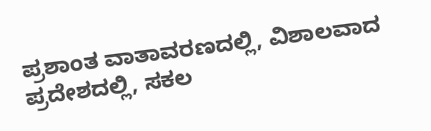ಪ್ರಶಾಂತ ವಾತಾವರಣದಲ್ಲಿ, ವಿಶಾಲವಾದ ಪ್ರದೇಶದಲ್ಲಿ, ಸಕಲ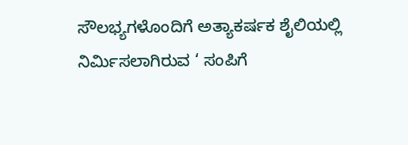ಸೌಲಭ್ಯಗಳೊಂದಿಗೆ ಅತ್ಯಾಕರ್ಷಕ ಶೈಲಿಯಲ್ಲಿ ನಿರ್ಮಿಸಲಾಗಿರುವ ‘ ಸಂಪಿಗೆ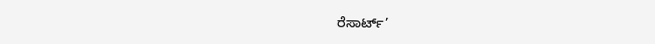ರೆಸಾರ್ಟ್’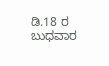ಡಿ.18 ರ ಬುಧವಾರ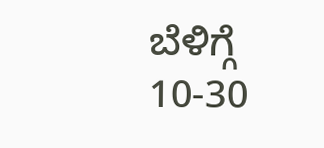ಬೆಳಿಗ್ಗೆ 10-30